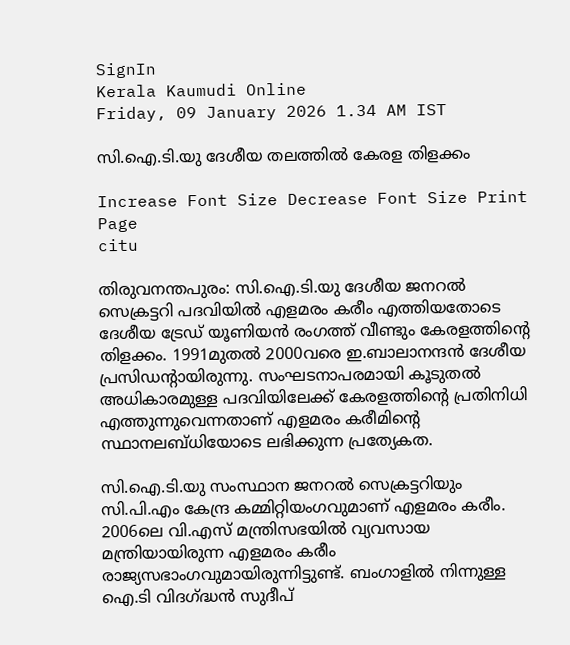SignIn
Kerala Kaumudi Online
Friday, 09 January 2026 1.34 AM IST

സി.ഐ.ടി.യു ദേശീയ തലത്തിൽ കേരള തിളക്കം

Increase Font Size Decrease Font Size Print Page
citu

തിരുവനന്തപുരം: സി.ഐ.ടി.യു ദേശീയ ജനറൽ സെക്രട്ടറി പദവിയിൽ എളമരം കരീം എത്തിയതോടെ ദേശീയ ട്രേഡ് യൂണിയൻ രംഗത്ത് വീണ്ടും കേരളത്തിന്റെ തിളക്കം. 1991മുതൽ 2000വരെ ഇ.ബാലാനന്ദൻ ദേശീയ പ്രസിഡന്റായിരുന്നു. സംഘടനാപരമായി കൂടുതൽ അധികാരമുള്ള പദവിയിലേക്ക് കേരളത്തിന്റെ പ്രതിനിധി എത്തുന്നുവെന്നതാണ് എളമരം കരീമിന്റെ സ്ഥാനലബ്ധിയോടെ ലഭിക്കുന്ന പ്രത്യേകത.

സി.ഐ.ടി.യു സംസ്ഥാന ജനറൽ സെക്രട്ടറിയും സി.പി.എം കേന്ദ്ര കമ്മിറ്റിയംഗവുമാണ് എളമരം കരീം. 2006ലെ വി.എസ് മന്ത്രിസഭയിൽ വ്യവസായ മന്ത്രിയായിരുന്ന എളമരം കരീം രാജ്യസഭാംഗവുമായിരുന്നിട്ടുണ്ട്. ബംഗാളിൽ നിന്നുള്ള ഐ.ടി വിദഗ്ദ്ധൻ സുദീപ്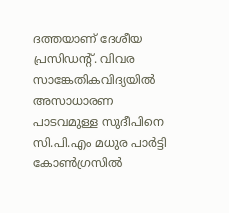ദത്തയാണ് ദേശീയ പ്രസിഡന്റ്. വിവര സാങ്കേതികവിദ്യയിൽ അസാധാരണ പാടവമുള്ള സുദീപിനെ സി.പി.എം മധുര പാർട്ടി കോൺഗ്രസിൽ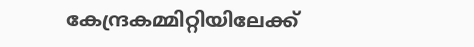കേന്ദ്രകമ്മിറ്റിയിലേക്ക്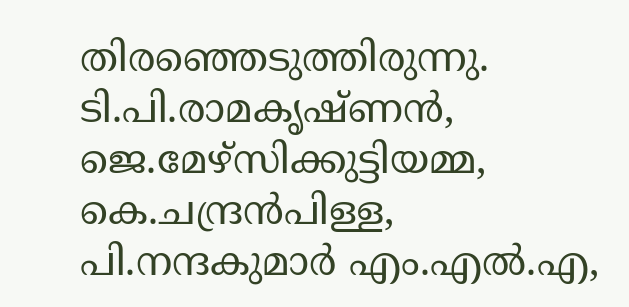തിരഞ്ഞെടുത്തിരുന്നു. ടി.പി.രാമകൃഷ്ണൻ, ജെ.മേഴ്സിക്കുട്ടിയമ്മ, കെ.ചന്ദ്രൻപിള്ള, പി.നന്ദകുമാർ എം.എൽ.എ,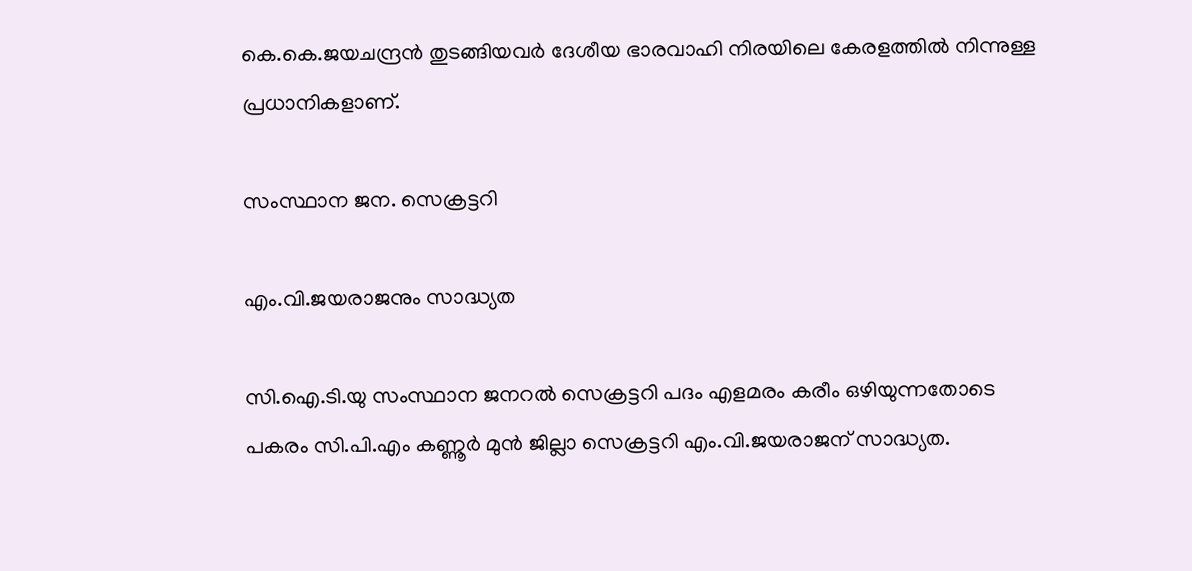കെ.കെ.ജയചന്ദ്രൻ തുടങ്ങിയവർ ദേശീയ ഭാരവാഹി നിരയിലെ കേരളത്തിൽ നിന്നുള്ള പ്രധാനികളാണ്.

സംസ്ഥാന ജന. സെക്രട്ടറി

എം.വി.ജയരാജനും സാദ്ധ്യത

സി.ഐ.ടി.യു സംസ്ഥാന ജനറൽ സെക്രട്ടറി പദം എളമരം കരീം ഒഴിയുന്നതോടെ പകരം സി.പി.എം കണ്ണൂർ മുൻ ജില്ലാ സെക്രട്ടറി എം.വി.ജയരാജന് സാദ്ധ്യത.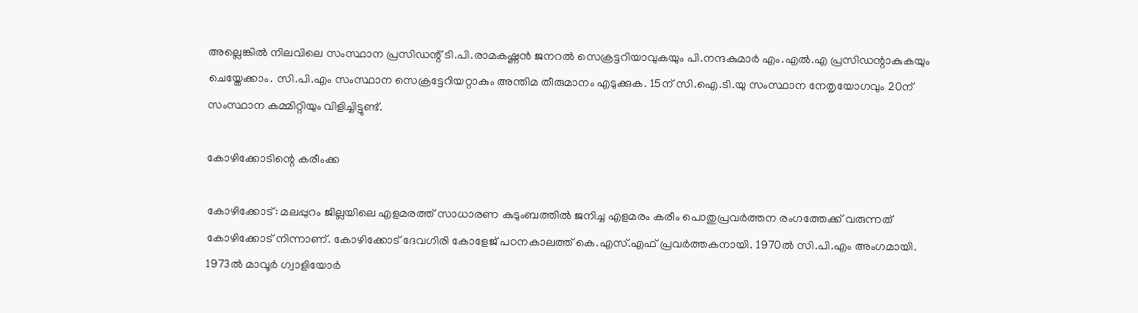അല്ലെങ്കിൽ നിലവിലെ സംസ്ഥാന പ്രസിഡന്റ് ടി.പി.രാമക‌ഷ്ണൻ ജനറൽ സെക്രട്ടറിയാവുകയും പി.നന്ദകുമാർ എം.എൽ.എ പ്രസിഡന്റാകുകയും ചെയ്തേക്കാം. സി.പി.എം സംസ്ഥാന സെക്രട്ടേറിയറ്റാകും അന്തിമ തീരുമാനം എടുക്കുക. 15ന് സി.ഐ.ടി.യു സംസ്ഥാന നേതൃയോഗവും 20ന് സംസ്ഥാന കമ്മിറ്റിയും വിളിച്ചിട്ടുണ്ട്.

കോഴിക്കോടിന്റെ കരീംക്ക

കോഴിക്കോട്: മലപ്പുറം ജില്ലയിലെ എളമരത്ത് സാധാരണ കുടുംബത്തിൽ ജനിച്ച എളമരം കരീം പൊതുപ്രവർത്തന രംഗത്തേക്ക് വരുന്നത് കോഴിക്കോട് നിന്നാണ്. കോഴിക്കോട് ദേവഗിരി കോളേജ് പഠനകാലത്ത് കെ.എസ്.എഫ് പ്രവർത്തകനായി. 1970ൽ സി.പി.എം അംഗമായി. 1973ൽ മാവൂർ ഗ്വാളിയോർ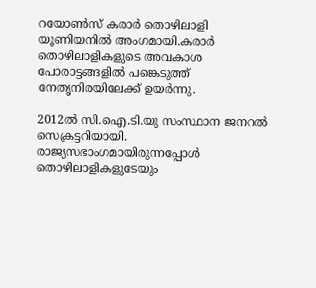റയോൺസ് കരാർ തൊഴിലാളി യൂണിയനിൽ അംഗമായി.കരാർ തൊഴിലാളികളുടെ അവകാശ പോരാട്ടങ്ങളിൽ പങ്കെടുത്ത് നേതൃനിരയിലേക്ക് ഉയർന്നു.

2012ൽ സി.ഐ.ടി.യു സംസ്ഥാന ജനറൽ സെക്രട്ടറിയായി. രാജ്യസഭാംഗമായിരുന്നപ്പോൾ തൊഴിലാളികളുടേയും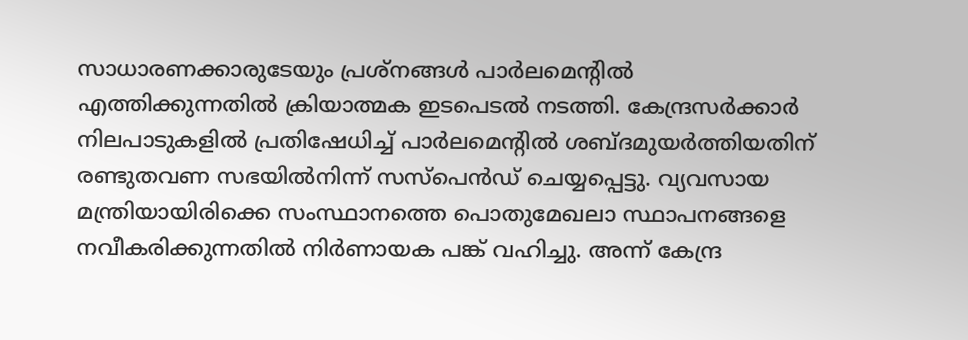സാധാരണക്കാരുടേയും പ്രശ്‌നങ്ങൾ പാർലമെന്റിൽ എത്തിക്കുന്നതിൽ ക്രിയാത്മക ഇടപെടൽ നടത്തി. കേന്ദ്രസർക്കാർ നിലപാടുകളിൽ പ്രതിഷേധിച്ച് പാർലമെന്റിൽ ശബ്ദമുയർത്തിയതിന് രണ്ടുതവണ സഭയിൽനിന്ന് സസ്‌പെൻഡ് ചെയ്യപ്പെട്ടു. വ്യവസായ മന്ത്രിയായിരിക്കെ സംസ്ഥാനത്തെ പൊതുമേഖലാ സ്ഥാപനങ്ങളെ നവീകരിക്കുന്നതിൽ നിർണായക പങ്ക് വഹിച്ചു. അന്ന് കേന്ദ്ര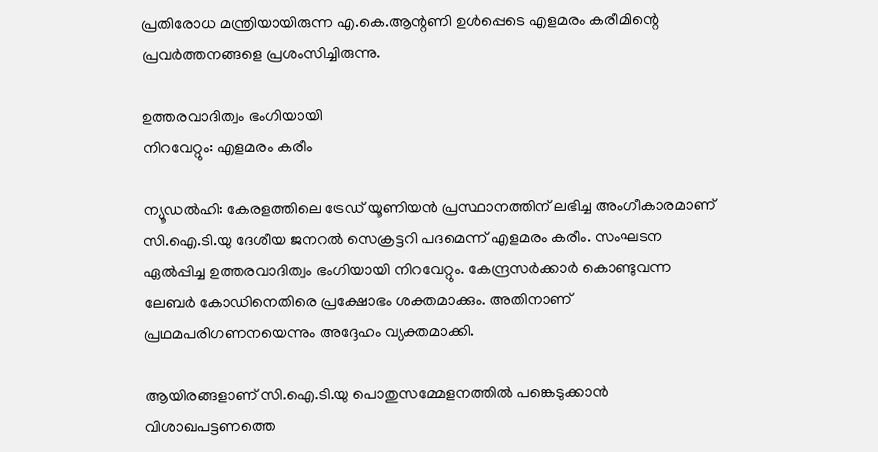പ്രതിരോധ മന്ത്രിയായിരുന്ന എ.കെ.ആന്റണി ഉൾപ്പെടെ എളമരം കരീമിന്റെ പ്രവർത്തനങ്ങളെ പ്രശംസിച്ചിരുന്നു.

ഉത്തരവാദിത്വം ഭംഗിയായി
നിറവേറ്റും: എളമരം കരീം

ന്യൂഡൽഹി: കേരളത്തിലെ ട്രേഡ് യൂണിയൻ പ്രസ്ഥാനത്തിന് ലഭിച്ച അംഗീകാരമാണ് സി.ഐ.ടി.യു ദേശീയ ജനറൽ സെക്രട്ടറി പദമെന്ന് എളമരം കരീം. സംഘടന ഏൽപ്പിച്ച ഉത്തരവാദിത്വം ഭംഗിയായി നിറവേറ്റും. കേന്ദ്രസർക്കാർ കൊണ്ടുവന്ന ലേബർ കോഡിനെതിരെ പ്രക്ഷോഭം ശക്തമാക്കും. അതിനാണ് പ്രഥമപരിഗണനയെന്നും അദ്ദേഹം വ്യക്തമാക്കി.

ആയിരങ്ങളാണ് സി.ഐ.ടി.യു പൊതുസമ്മേളനത്തിൽ പങ്കെടുക്കാൻ വിശാഖപട്ടണത്തെ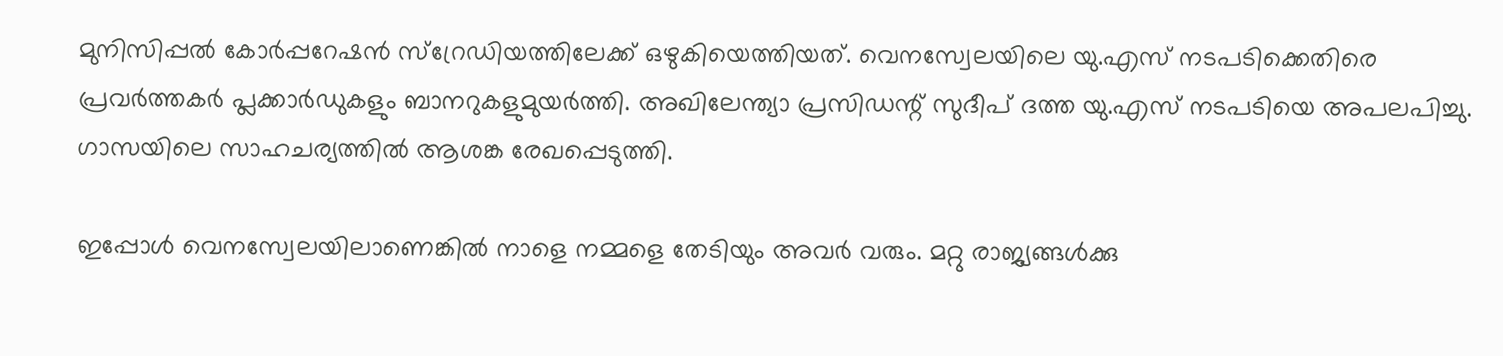മുനിസിപ്പൽ കോർപ്പറേഷൻ സ്റ്രേഡിയത്തിലേക്ക് ഒഴുകിയെത്തിയത്. വെനസ്വേലയിലെ യു.എസ് നടപടിക്കെതിരെ പ്രവർത്തകർ പ്ലക്കാർഡുകളും ബാനറുകളുമുയർത്തി. അഖിലേന്ത്യാ പ്രസിഡന്റ് സുദീപ് ദത്ത യു.എസ് നടപടിയെ അപലപിച്ചു. ഗാസയിലെ സാഹചര്യത്തിൽ ആശങ്ക രേഖപ്പെടുത്തി.

ഇപ്പോൾ വെനസ്വേലയിലാണെങ്കിൽ നാളെ നമ്മളെ തേടിയും അവർ വരും. മറ്റു രാജ്യങ്ങൾക്കു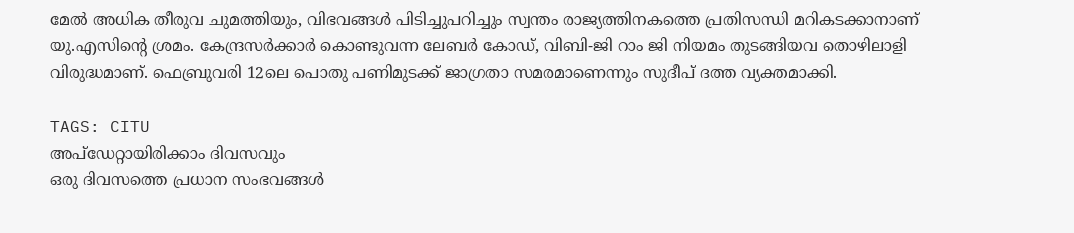മേൽ അധിക തീരുവ ചുമത്തിയും, വിഭവങ്ങൾ പിടിച്ചുപറിച്ചും സ്വന്തം രാജ്യത്തിനകത്തെ പ്രതിസന്ധി മറികടക്കാനാണ് യു.എസിന്റെ ശ്രമം. കേന്ദ്രസർക്കാർ കൊണ്ടുവന്ന ലേബ‌ർ കോഡ്, വിബി-ജി റാം ജി നിയമം തുടങ്ങിയവ തൊഴിലാളി വിരുദ്ധമാണ്. ഫെബ്രുവരി 12ലെ പൊതു പണിമുടക്ക് ജാഗ്രതാ സമരമാണെന്നും സുദീപ് ദത്ത വ്യക്തമാക്കി.

TAGS: CITU
അപ്ഡേറ്റായിരിക്കാം ദിവസവും
ഒരു ദിവസത്തെ പ്രധാന സംഭവങ്ങൾ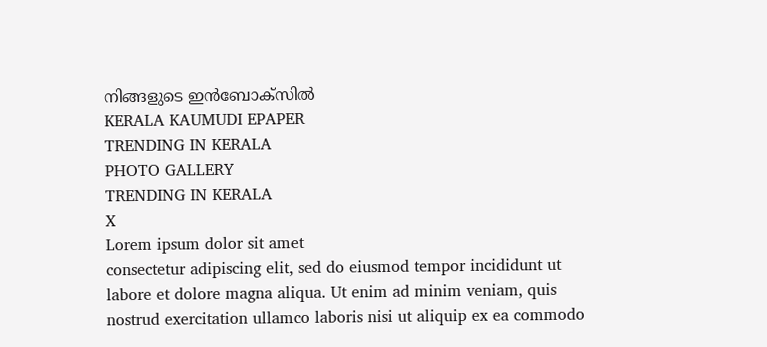നിങ്ങളുടെ ഇൻബോക്സിൽ
KERALA KAUMUDI EPAPER
TRENDING IN KERALA
PHOTO GALLERY
TRENDING IN KERALA
X
Lorem ipsum dolor sit amet
consectetur adipiscing elit, sed do eiusmod tempor incididunt ut labore et dolore magna aliqua. Ut enim ad minim veniam, quis nostrud exercitation ullamco laboris nisi ut aliquip ex ea commodo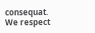consequat.
We respect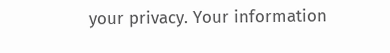your privacy. Your information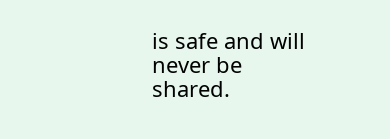is safe and will never be shared.